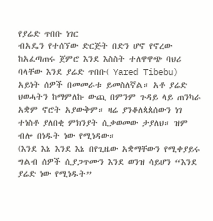የያሬድ ጥበቡ ነገር
ብአዴን የተሰኘው ድርጅት በድን ሆኖ የኖረው ከአፈጣጠሩ ጀምሮ እንደ እስስት ተለዋዋጭ ባህሪ ባላቸው እንደ ያሬድ ጥበቡ( Yared Tibebu) አይነት ሰዎች በመመራቱ ይመስለኛል። አቶ ያሬድ ህወሓትን ከማምለኩ ውጪ በምንም ጉዳይ ላይ ጠንካራ አቋም ኖሮት አያውቅም። ዛሬ ያንቆለጳጰሰውን ነገ ተነስቶ ያለበቂ ምክንያት ሲቃወመው ታያለህ። ዝም ብሎ በነዱት ነው የሚነዳው።
(እንደ እኔ እንደ እኔ በየጊዜው አቋማቸውን የሚቀያይሩ ግልብ ሰዎች ሲያጋጥሙን እንደ ወንዝ ሳይሆን “እንደ ያሬድ ነው የሚነዱት”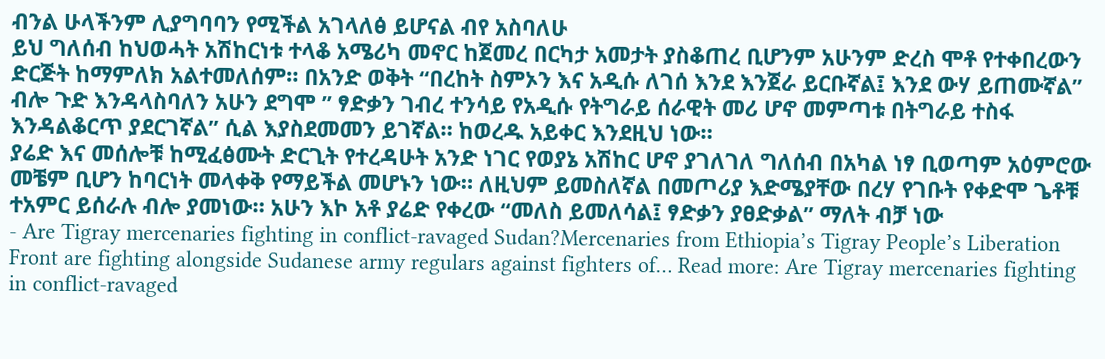ብንል ሁላችንም ሊያግባባን የሚችል አገላለፅ ይሆናል ብየ አስባለሁ
ይህ ግለሰብ ከህወሓት አሽከርነቱ ተላቆ አሜሪካ መኖር ከጀመረ በርካታ አመታት ያስቆጠረ ቢሆንም አሁንም ድረስ ሞቶ የተቀበረውን ድርጅት ከማምለክ አልተመለሰም። በአንድ ወቅት “በረከት ስምኦን እና አዲሱ ለገሰ እንደ እንጀራ ይርቡኛል፤ እንደ ውሃ ይጠሙኛል” ብሎ ጉድ እንዳላስባለን አሁን ደግሞ ” ፃድቃን ገብረ ተንሳይ የአዲሱ የትግራይ ሰራዊት መሪ ሆኖ መምጣቱ በትግራይ ተስፋ እንዳልቆርጥ ያደርገኛል” ሲል እያስደመመን ይገኛል። ከወረዱ አይቀር እንደዚህ ነው።
ያሬድ እና መሰሎቹ ከሚፈፅሙት ድርጊት የተረዳሁት አንድ ነገር የወያኔ አሽከር ሆኖ ያገለገለ ግለሰብ በአካል ነፃ ቢወጣም አዕምሮው መቼም ቢሆን ከባርነት መላቀቅ የማይችል መሆኑን ነው። ለዚህም ይመስለኛል በመጦሪያ እድሜያቸው በረሃ የገቡት የቀድሞ ጌቶቹ ተአምር ይሰራሉ ብሎ ያመነው። አሁን እኮ አቶ ያሬድ የቀረው “መለስ ይመለሳል፤ ፃድቃን ያፀድቃል” ማለት ብቻ ነው
- Are Tigray mercenaries fighting in conflict-ravaged Sudan?Mercenaries from Ethiopia’s Tigray People’s Liberation Front are fighting alongside Sudanese army regulars against fighters of… Read more: Are Tigray mercenaries fighting in conflict-ravaged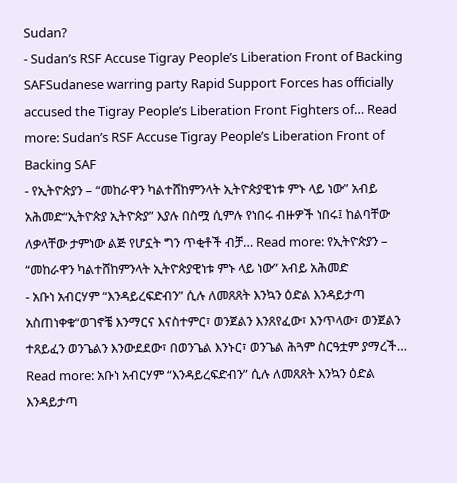Sudan?
- Sudan’s RSF Accuse Tigray People’s Liberation Front of Backing SAFSudanese warring party Rapid Support Forces has officially accused the Tigray People’s Liberation Front Fighters of… Read more: Sudan’s RSF Accuse Tigray People’s Liberation Front of Backing SAF
- የኢትዮጵያን – “መከራዋን ካልተሸከምንላት ኢትዮጵያዊነቱ ምኑ ላይ ነው” አብይ አሕመድ“ኢትዮጵያ ኢትዮጵያ” እያሉ በስሟ ሲምሉ የነበሩ ብዙዎች ነበሩ፤ ከልባቸው ለቃላቸው ታምነው ልጅ የሆኗት ግን ጥቂቶች ብቻ… Read more: የኢትዮጵያን – “መከራዋን ካልተሸከምንላት ኢትዮጵያዊነቱ ምኑ ላይ ነው” አብይ አሕመድ
- አቡነ አብርሃም “እንዳይረፍድብን” ሲሉ ለመጸጸት እንኳን ዕድል እንዳይታጣ አስጠነቀቁ“ወገኖቼ እንማርና እናስተምር፣ ወንጀልን እንጸየፈው፣ እንጥላው፣ ወንጀልን ተጸይፈን ወንጌልን እንውደደው፣ በወንጌል እንኑር፣ ወንጌል ሕጓም ስርዓቷም ያማረች… Read more: አቡነ አብርሃም “እንዳይረፍድብን” ሲሉ ለመጸጸት እንኳን ዕድል እንዳይታጣ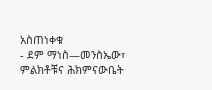አስጠነቀቁ
- ደም ማነስ—መንስኤው፣ ምልክቶቹና ሕክምናውቤት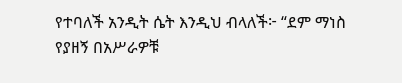የተባለች አንዲት ሴት እንዲህ ብላለች፦ “ደም ማነስ የያዘኝ በአሥራዎቹ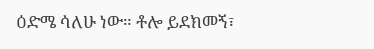ዕድሜ ሳለሁ ነው። ቶሎ ይደክመኝ፣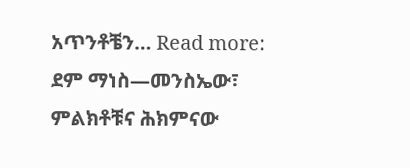አጥንቶቼን… Read more: ደም ማነስ—መንስኤው፣ ምልክቶቹና ሕክምናው